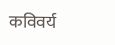कविवर्य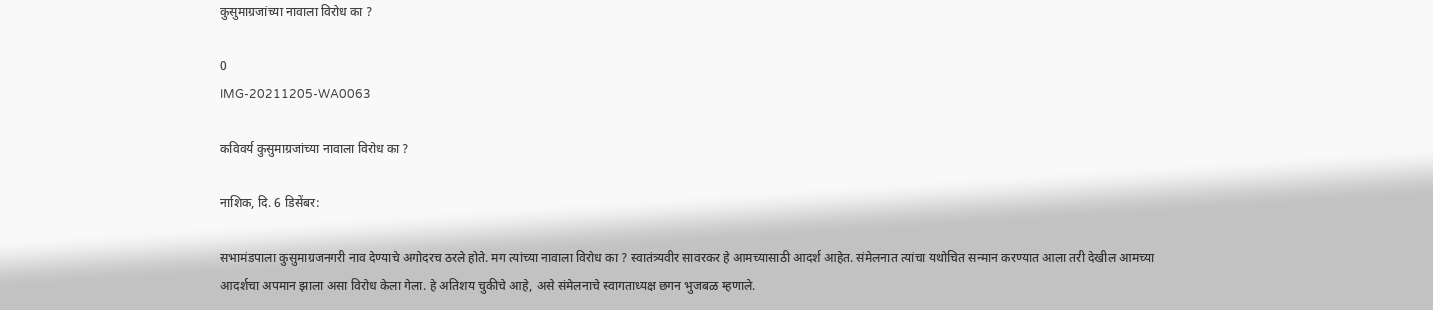कुसुमाग्रजांच्या नावाला विरोध का ?

0
IMG-20211205-WA0063

कविवर्य कुसुमाग्रजांच्या नावाला विरोध का ?

नाशिक, दि. 6 डिसेंबर:

सभामंडपाला कुसुमाग्रजनगरी नाव देण्याचे अगोदरच ठरले होते. मग त्यांच्या नावाला विरोध का ? स्वातंत्र्यवीर सावरकर हे आमच्यासाठी आदर्श आहेत. संमेलनात त्यांचा यथोचित सन्मान करण्यात आला तरी देखील आमच्या आदर्शचा अपमान झाला असा विरोध केला गेला. हे अतिशय चुकीचे आहे, असे संमेलनाचे स्वागताध्यक्ष छगन भुजबळ म्हणाले.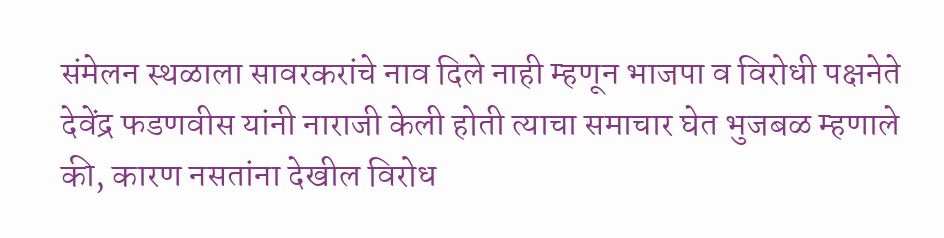संमेलन स्थळाला सावरकरांचे नाव दिले नाही म्हणून भाजपा व विरोधी पक्षनेते देवेंद्र फडणवीस यांनी नाराजी केली होती त्याचा समाचार घेत भुजबळ म्हणाले की, कारण नसतांना देखील विरोध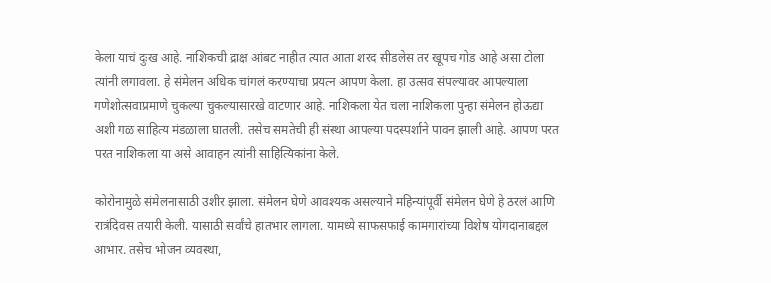केला याचं दुःख आहे. नाशिकची द्राक्ष आंबट नाहीत त्यात आता शरद सीडलेस तर खूपच गोड आहे असा टोला त्यांनी लगावला. हे संमेलन अधिक चांगलं करण्याचा प्रयत्न आपण केला. हा उत्सव संपल्यावर आपल्याला गणेशोत्सवाप्रमाणे चुकल्या चुकल्यासारखे वाटणार आहे. नाशिकला येत चला नाशिकला पुन्हा संमेलन होऊद्या अशी गळ साहित्य मंडळाला घातली. तसेच समतेची ही संस्था आपल्या पदस्पर्शाने पावन झाली आहे. आपण परत परत नाशिकला या असे आवाहन त्यांनी साहित्यिकांना केले.

कोरोनामुळे संमेलनासाठी उशीर झाला. संमेलन घेणे आवश्यक असल्याने महिन्यांपूर्वी संमेलन घेणे हे ठरलं आणि रात्रंदिवस तयारी केली. यासाठी सर्वांचे हातभार लागला. यामध्ये साफसफाई कामगारांच्या विशेष योगदानाबद्दल आभार. तसेच भोजन व्यवस्था,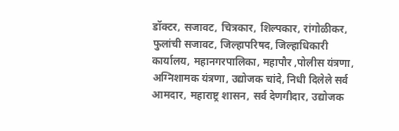डॉक्टर, सजावट, चित्रकार, शिल्पकार, रांगोळीकर, फुलांची सजावट, जिल्हापरिषद, जिल्हाधिकारी कार्यालय, महानगरपालिका, महापौर ,पोलीस यंत्रणा, अग्निशामक यंत्रणा, उद्योजक चांदे, निधी दिलेले सर्व आमदार, महाराष्ट्र शासन, सर्व देणगीदार, उद्योजक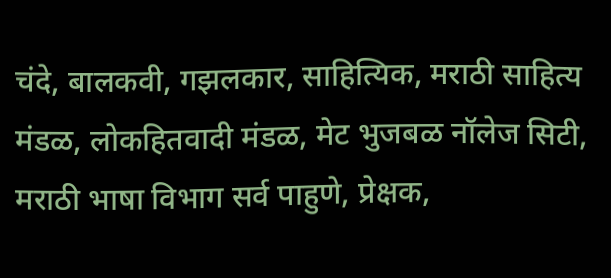चंदे, बालकवी, गझलकार, साहित्यिक, मराठी साहित्य मंडळ, लोकहितवादी मंडळ, मेट भुजबळ नॉलेज सिटी, मराठी भाषा विभाग सर्व पाहुणे, प्रेक्षक,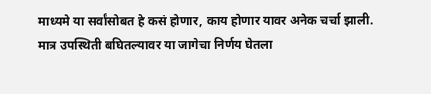माध्यमे या सर्वांसोबत हे कसं होणार, काय होणार यावर अनेक चर्चा झाली. मात्र उपस्थिती बघितल्यावर या जागेचा निर्णय घेतला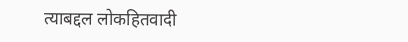त्याबद्दल लोकहितवादी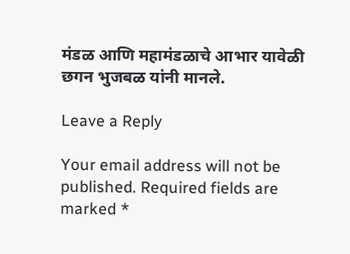मंडळ आणि महामंडळाचे आभार यावेळी छगन भुजबळ यांनी मानले.

Leave a Reply

Your email address will not be published. Required fields are marked *